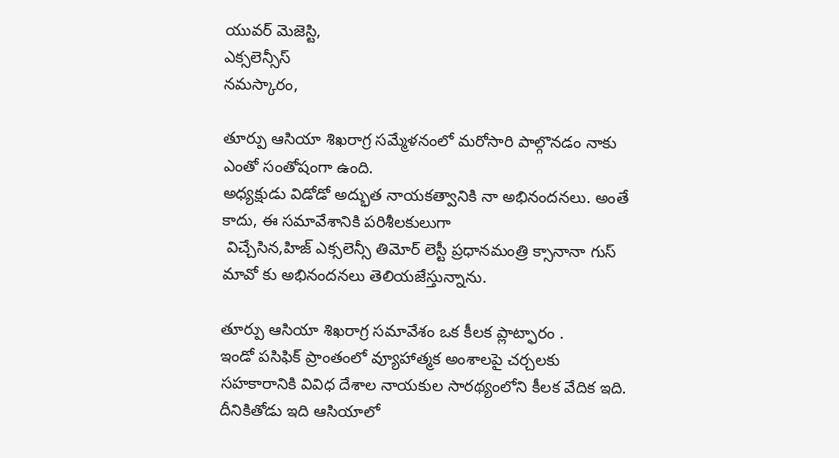యువర్ మెజెస్టి,
ఎక్సలెన్సీస్
నమస్కారం,

తూర్పు ఆసియా శిఖరాగ్ర సమ్మేళనంలో మరోసారి పాల్గొనడం నాకు ఎంతో సంతోషంగా ఉంది.
అధ్యక్షుడు విడోడో అద్భుత నాయకత్వానికి నా అభినందనలు. అంతే కాదు, ఈ సమావేశానికి పరిశీలకులుగా
 విచ్చేసిన,హిజ్ ఎక్సలెన్సీ తిమోర్ లెస్టీ ప్రధానమంత్రి క్సానానా గుస్ మావో కు అభినందనలు తెలియజేస్తున్నాను.

తూర్పు ఆసియా శిఖరాగ్ర సమావేశం ఒక కీలక ప్లాట్ఫారం .
ఇండో పసిఫిక్ ప్రాంతంలో వ్యూహాత్మక అంశాలపై చర్చలకు
సహకారానికి వివిధ దేశాల నాయకుల సారథ్యంలోని కీలక వేదిక ఇది. దీనికితోడు ఇది ఆసియాలో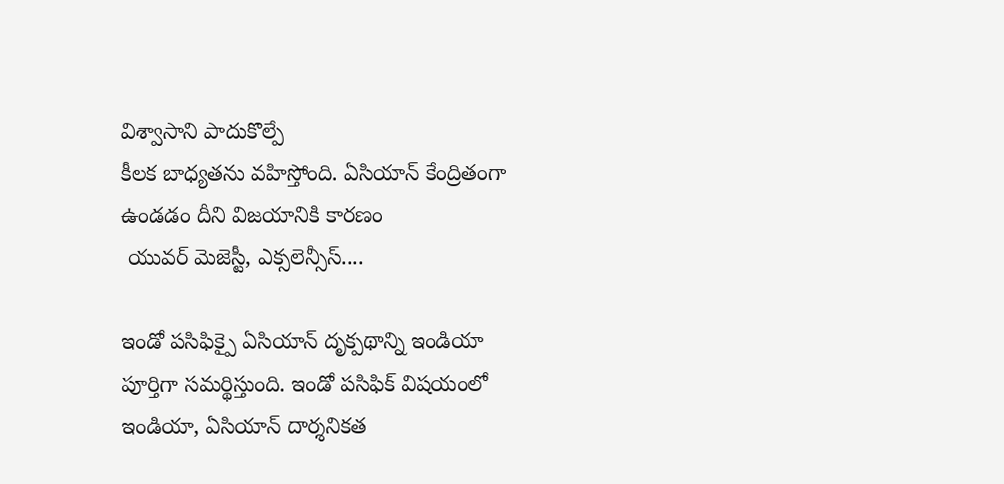విశ్వాసాని పాదుకొల్పే
కీలక బాధ్యతను వహిస్తోంది. ఏసియాన్ కేంద్రితంగా ఉండడం దీని విజయానికి కారణం
 యువర్ మెజెస్టీ, ఎక్సలెన్సీస్....

ఇండో పసిఫిక్పై ఏసియాన్ దృక్పథాన్ని ఇండియా పూర్తిగా సమర్థిస్తుంది. ఇండో పసిఫిక్ విషయంలో ఇండియా, ఏసియాన్ దార్శనికత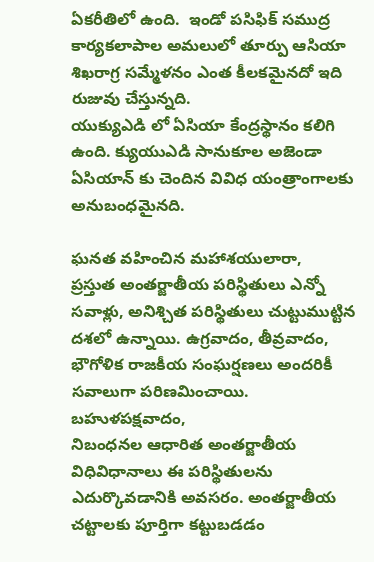ఏకరీతిలో ఉంది.  ఇండో పసిఫిక్ సముద్ర కార్యకలాపాల అమలులో తూర్పు ఆసియా శిఖరాగ్ర సమ్మేళనం ఎంత కీలకమైనదో ఇది రుజువు చేస్తున్నది.
యుక్యుఎడి లో ఏసియా కేంద్రస్థానం కలిగి ఉంది. క్యుయుఎడి సానుకూల అజెండా ఏసియాన్ కు చెందిన వివిధ యంత్రాంగాలకు అనుబంధమైనది.

ఘనత వహించిన మహాశయులారా,
ప్రస్తుత అంతర్జాతీయ పరిస్థితులు ఎన్నో సవాళ్లు, అనిశ్చిత పరిస్థితులు చుట్టుముట్టిన దశలో ఉన్నాయి. ఉగ్రవాదం, తీవ్రవాదం, భౌగోళిక రాజకీయ సంఘర్షణలు అందరికీ సవాలుగా పరిణమించాయి. బహుళపక్షవాదం,
నిబంధనల ఆధారిత అంతర్జాతీయ విధివిధానాలు ఈ పరిస్థితులను ఎదుర్కొవడానికి అవసరం. అంతర్జాతీయ చట్టాలకు పూర్తిగా కట్టుబడడం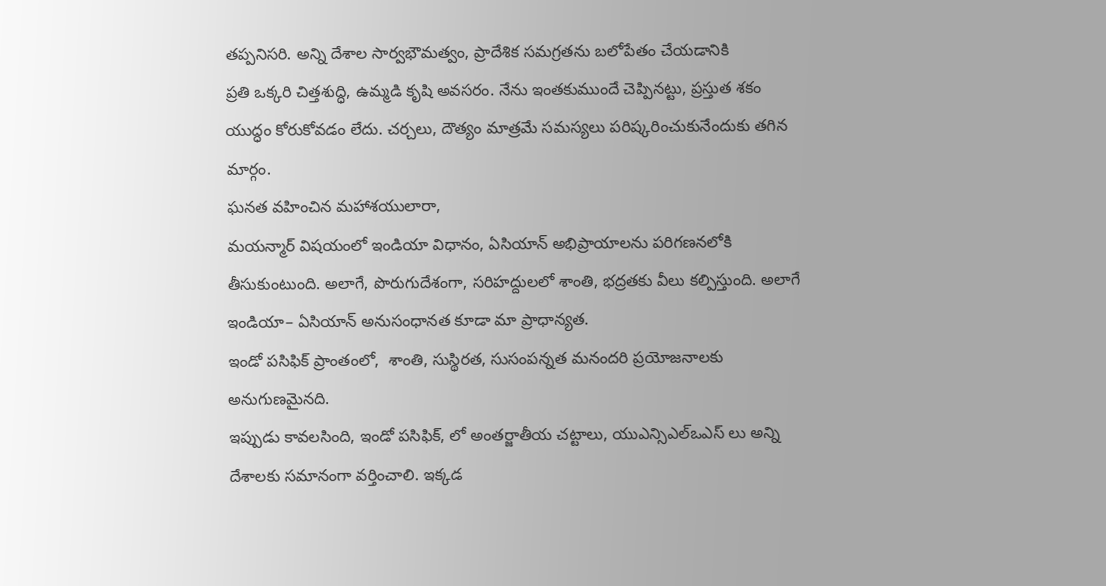తప్పనిసరి. అన్ని దేశాల సార్వభౌమత్వం, ప్రాదేశిక సమగ్రతను బలోపేతం చేయడానికి
ప్రతి ఒక్కరి చిత్తశుద్ధి, ఉమ్మడి కృషి అవసరం. నేను ఇంతకుముందే చెప్పినట్టు, ప్రస్తుత శకం యుద్ధం కోరుకోవడం లేదు. చర్చలు, దౌత్యం మాత్రమే సమస్యలు పరిష్కరించుకునేందుకు తగిన మార్గం.
ఘనత వహించిన మహాశయులారా,
మయన్మార్ విషయంలో ఇండియా విధానం, ఏసియాన్ అభిప్రాయాలను పరిగణనలోకి తీసుకుంటుంది. అలాగే, పొరుగుదేశంగా, సరిహద్దులలో శాంతి, భద్రతకు వీలు కల్పిస్తుంది. అలాగే ఇండియా– ఏసియాన్ అనుసంధానత కూడా మా ప్రాధాన్యత.
ఇండో పసిఫిక్ ప్రాంతంలో,  శాంతి, సుస్థిరత, సుసంపన్నత మనందరి ప్రయోజనాలకు అనుగుణమైనది.
ఇప్పుడు కావలసింది, ఇండో పసిఫిక్, లో అంతర్జాతీయ చట్టాలు, యుఎన్సిఎల్ఒఎస్ లు అన్ని దేశాలకు సమానంగా వర్తించాలి. ఇక్కడ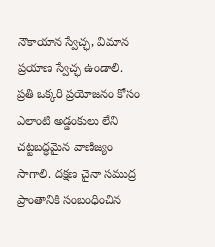నౌకాయాన స్వేచ్ఛ, విమాన ప్రయాణ స్వేచ్ఛ ఉండాలి. ప్రతి ఒక్కరి ప్రయోజనం కోసం ఎలాంటి అడ్డంకులు లేని
చట్టబద్ధమైన వాణిజ్యం సాగాలి. దక్షణ చైనా సముద్ర ప్రాంతానికి సంబంధించిన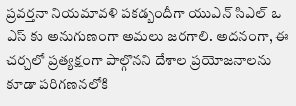ప్రవర్తనా నియమావళి పకడ్బందీగా యుఎన్ సిఎల్ ఒ ఎస్ కు అనుగుణంగా అమలు జరగాలి. అదనంగా, ఈ చర్చలో ప్రత్యక్షంగా పాల్గొనని దేశాల ప్రయోజనాలను కూడా పరిగణనలోకి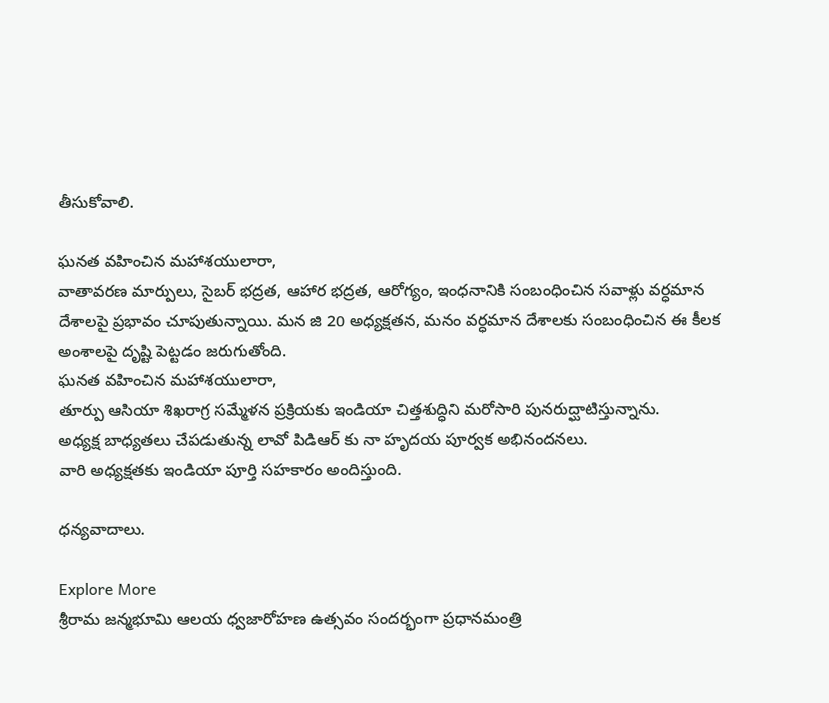తీసుకోవాలి.

ఘనత వహించిన మహాశయులారా,
వాతావరణ మార్పులు, సైబర్ భద్రత, ఆహార భద్రత, ఆరోగ్యం, ఇంధనానికి సంబంధించిన సవాళ్లు వర్ధమాన దేశాలపై ప్రభావం చూపుతున్నాయి. మన జి 20 అధ్యక్షతన, మనం వర్ధమాన దేశాలకు సంబంధించిన ఈ కీలక అంశాలపై దృష్టి పెట్టడం జరుగుతోంది.
ఘనత వహించిన మహాశయులారా,
తూర్పు ఆసియా శిఖరాగ్ర సమ్మేళన ప్రక్రియకు ఇండియా చిత్తశుద్ధిని మరోసారి పునరుద్ఘాటిస్తున్నాను.
అధ్యక్ష బాధ్యతలు చేపడుతున్న లావో పిడిఆర్ కు నా హృదయ పూర్వక అభినందనలు.
వారి అధ్యక్షతకు ఇండియా పూర్తి సహకారం అందిస్తుంది.

ధన్యవాదాలు.

Explore More
శ్రీరామ జన్మభూమి ఆలయ ధ్వజారోహణ ఉత్సవం సందర్భంగా ప్రధానమంత్రి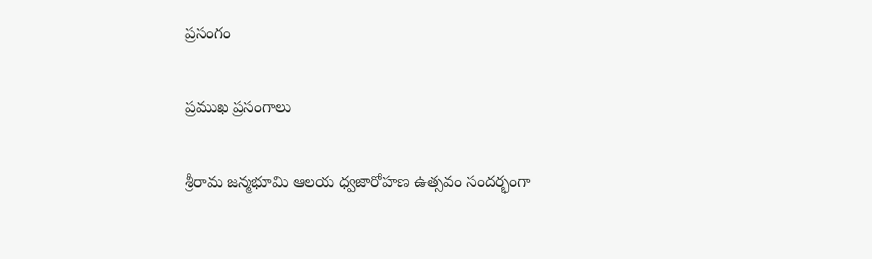ప్రసంగం

ప్రముఖ ప్రసంగాలు

శ్రీరామ జన్మభూమి ఆలయ ధ్వజారోహణ ఉత్సవం సందర్భంగా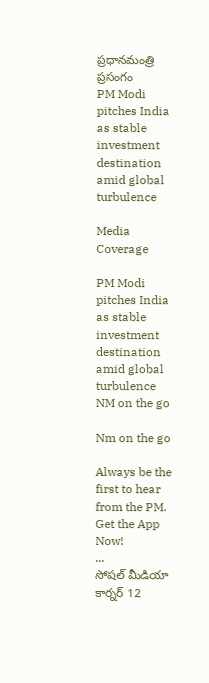ప్రధానమంత్రి ప్రసంగం
PM Modi pitches India as stable investment destination amid global turbulence

Media Coverage

PM Modi pitches India as stable investment destination amid global turbulence
NM on the go

Nm on the go

Always be the first to hear from the PM. Get the App Now!
...
సోషల్ మీడియా కార్నర్ 12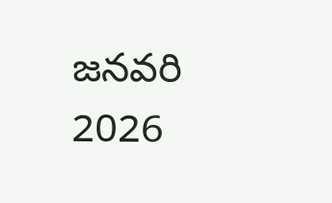జనవరి 2026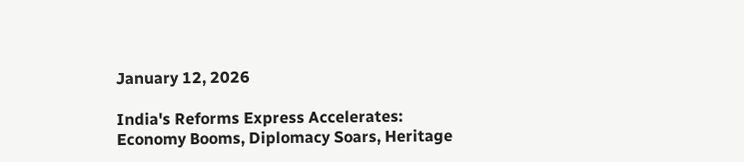January 12, 2026

India's Reforms Express Accelerates: Economy Booms, Diplomacy Soars, Heritage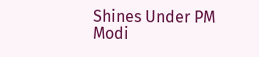Shines Under PM Modi